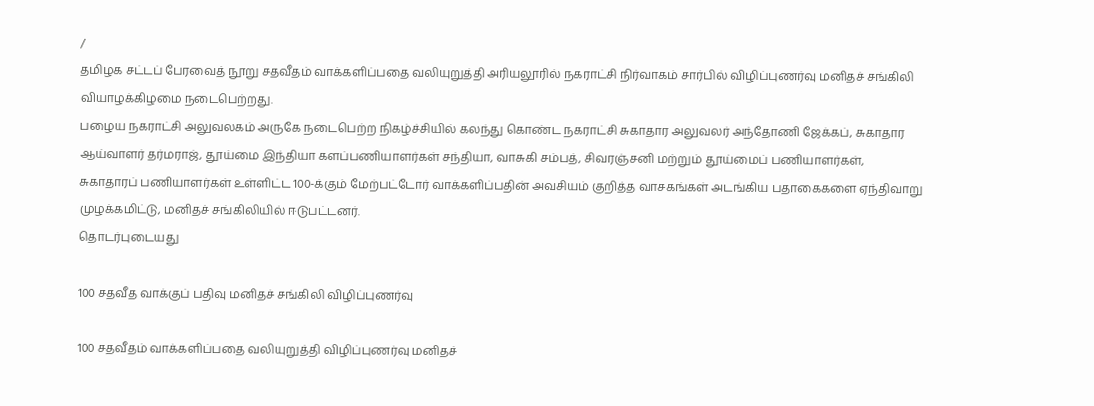/
தமிழக சட்டப் பேரவைத் நூறு சதவீதம் வாக்களிப்பதை வலியுறுத்தி அரியலூரில் நகராட்சி நிர்வாகம் சார்பில் விழிப்புணர்வு மனிதச் சங்கிலி வியாழக்கிழமை நடைபெற்றது.
பழைய நகராட்சி அலுவலகம் அருகே நடைபெற்ற நிகழ்ச்சியில் கலந்து கொண்ட நகராட்சி சுகாதார அலுவலர் அந்தோணி ஜேக்கப், சுகாதார ஆய்வாளர் தர்மராஜ், தூய்மை இந்தியா களப்பணியாளர்கள் சந்தியா, வாசுகி சம்பத், சிவரஞ்சனி மற்றும் தூய்மைப் பணியாளர்கள், சுகாதாரப் பணியாளர்கள் உள்ளிட்ட 100-க்கும் மேற்பட்டோர் வாக்களிப்பதின் அவசியம் குறித்த வாசகங்கள் அடங்கிய பதாகைகளை ஏந்திவாறு முழக்கமிட்டு, மனிதச் சங்கிலியில் ஈடுபட்டனர்.
தொடர்புடையது

100 சதவீத வாக்குப் பதிவு மனிதச் சங்கிலி விழிப்புணர்வு

100 சதவீதம் வாக்களிப்பதை வலியுறுத்தி விழிப்புணர்வு மனிதச்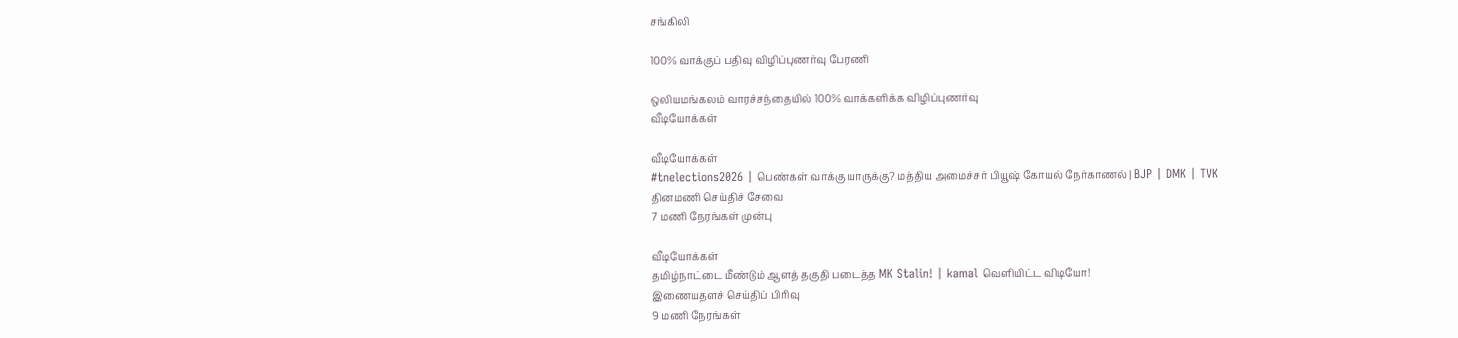சங்கிலி

100% வாக்குப் பதிவு விழிப்புணர்வு பேரணி

ஒலியமங்கலம் வாரச்சந்தையில் 100% வாக்களிக்க விழிப்புணர்வு
வீடியோக்கள்

வீடியோக்கள்
#tnelections2026 | பெண்கள் வாக்கு யாருக்கு? மத்திய அமைச்சர் பியூஷ் கோயல் நேர்காணல் | BJP | DMK | TVK
தினமணி செய்திச் சேவை
7 மணி நேரங்கள் முன்பு

வீடியோக்கள்
தமிழ்நாட்டை மீண்டும் ஆளத் தகுதி படைத்த MK Stalin! | kamal வெளியிட்ட விடியோ!
இணையதளச் செய்திப் பிரிவு
9 மணி நேரங்கள்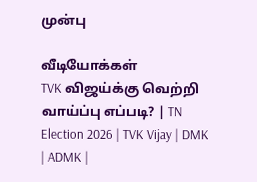முன்பு

வீடியோக்கள்
TVK விஜய்க்கு வெற்றி வாய்ப்பு எப்படி? | TN Election 2026 | TVK Vijay | DMK | ADMK |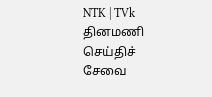NTK | TVk
தினமணி செய்திச் சேவை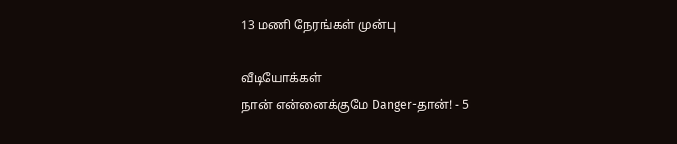13 மணி நேரங்கள் முன்பு

வீடியோக்கள்
நான் என்னைக்குமே Danger-தான்! - 5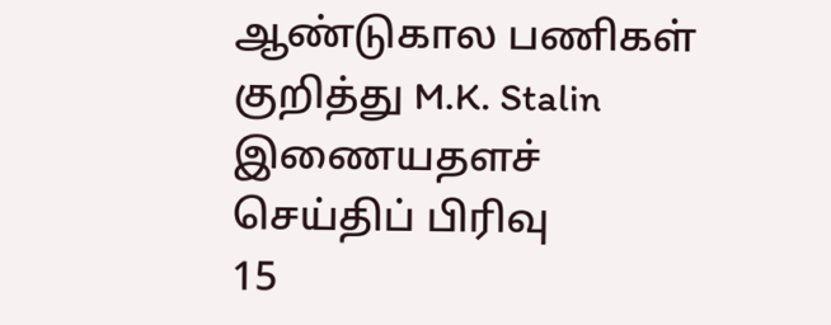ஆண்டுகால பணிகள் குறித்து M.K. Stalin
இணையதளச் செய்திப் பிரிவு
15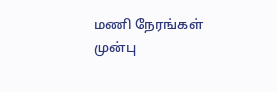மணி நேரங்கள் முன்பு